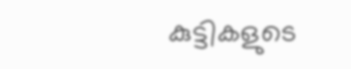കുട്ടികളുടെ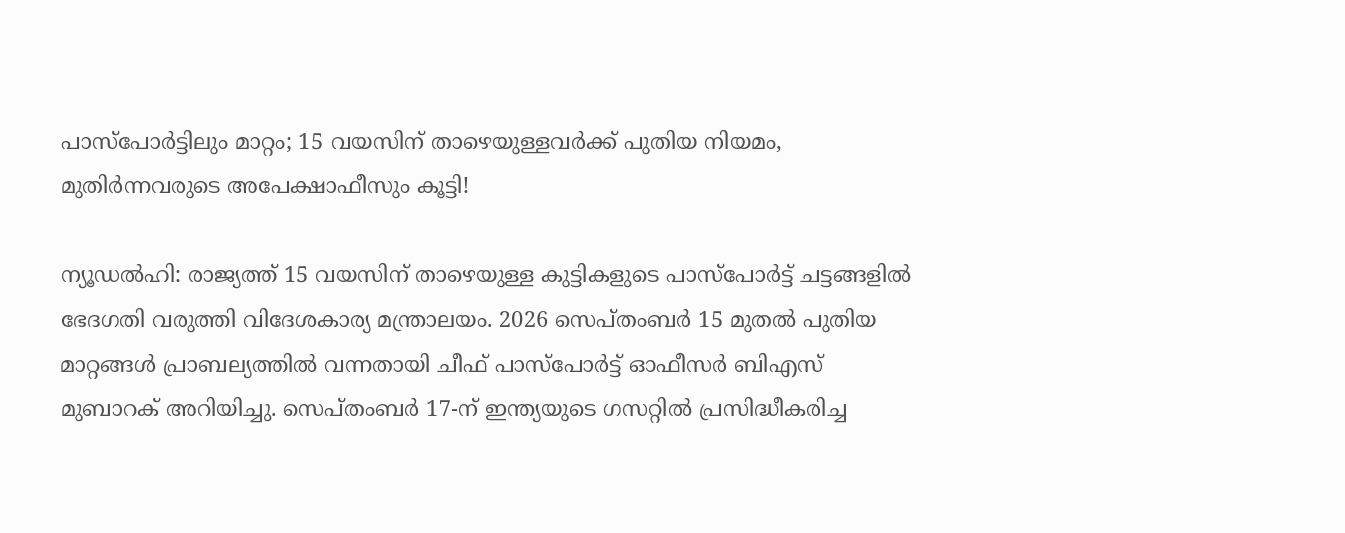പാസ്‌പോർട്ടിലും മാറ്റം; 15 വയസിന് താഴെയുള്ളവർക്ക് പുതിയ നിയമം, മുതിർന്നവരുടെ അപേക്ഷാഫീസും കൂട്ടി!

ന്യൂഡൽഹി: രാജ്യത്ത് 15 വയസിന് താഴെയുള്ള കുട്ടികളുടെ പാസ്‌പോർട്ട് ചട്ടങ്ങളിൽ ഭേദഗതി വരുത്തി വിദേശകാര്യ മന്ത്രാലയം. 2026 സെപ്തംബർ 15 മുതൽ പുതിയ മാറ്റങ്ങൾ പ്രാബല്യത്തിൽ വന്നതായി ചീഫ് പാസ്‌പോർട്ട് ഓഫീസർ ബിഎസ് മുബാറക് അറിയിച്ചു. സെപ്തംബർ 17-ന് ഇന്ത്യയുടെ ഗസറ്റിൽ പ്രസിദ്ധീകരിച്ച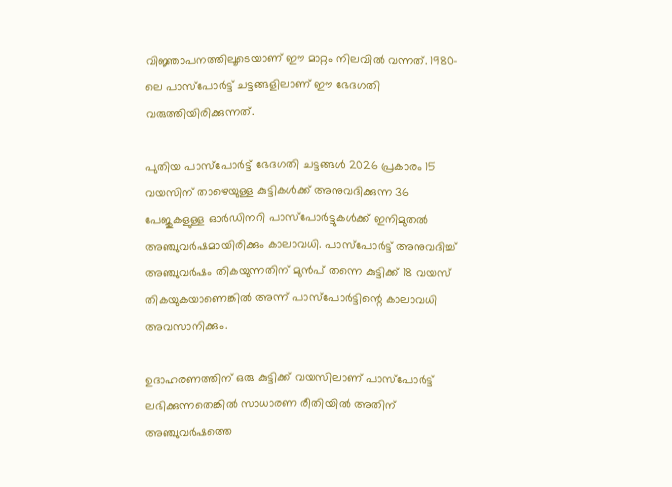വിജ്ഞാപനത്തിലൂടെയാണ് ഈ മാറ്റം നിലവിൽ വന്നത്. 1980-ലെ പാസ്‌പോർട്ട് ചട്ടങ്ങളിലാണ് ഈ ഭേദഗതി വരുത്തിയിരിക്കുന്നത്.

പുതിയ പാസ്‌പോർട്ട് ഭേദഗതി ചട്ടങ്ങൾ 2026 പ്രകാരം 15 വയസിന് താഴെയുള്ള കുട്ടികൾക്ക് അനുവദിക്കുന്ന 36 പേജുകളുള്ള ഓർഡിനറി പാസ്‌പോർട്ടുകൾക്ക് ഇനിമുതൽ അഞ്ചുവർഷമായിരിക്കും കാലാവധി. പാസ്‌പോർട്ട് അനുവദിച്ച് അഞ്ചുവർഷം തികയുന്നതിന് മുൻപ് തന്നെ കുട്ടിക്ക് 18 വയസ് തികയുകയാണെങ്കിൽ അന്ന് പാസ്‌പോർട്ടിന്റെ കാലാവധി അവസാനിക്കും.

ഉദാഹരണത്തിന് ഒരു കുട്ടിക്ക് വയസിലാണ് പാസ്‌പോർട്ട് ലഭിക്കുന്നതെങ്കിൽ സാധാരണ രീതിയിൽ അതിന് അഞ്ചുവർഷത്തെ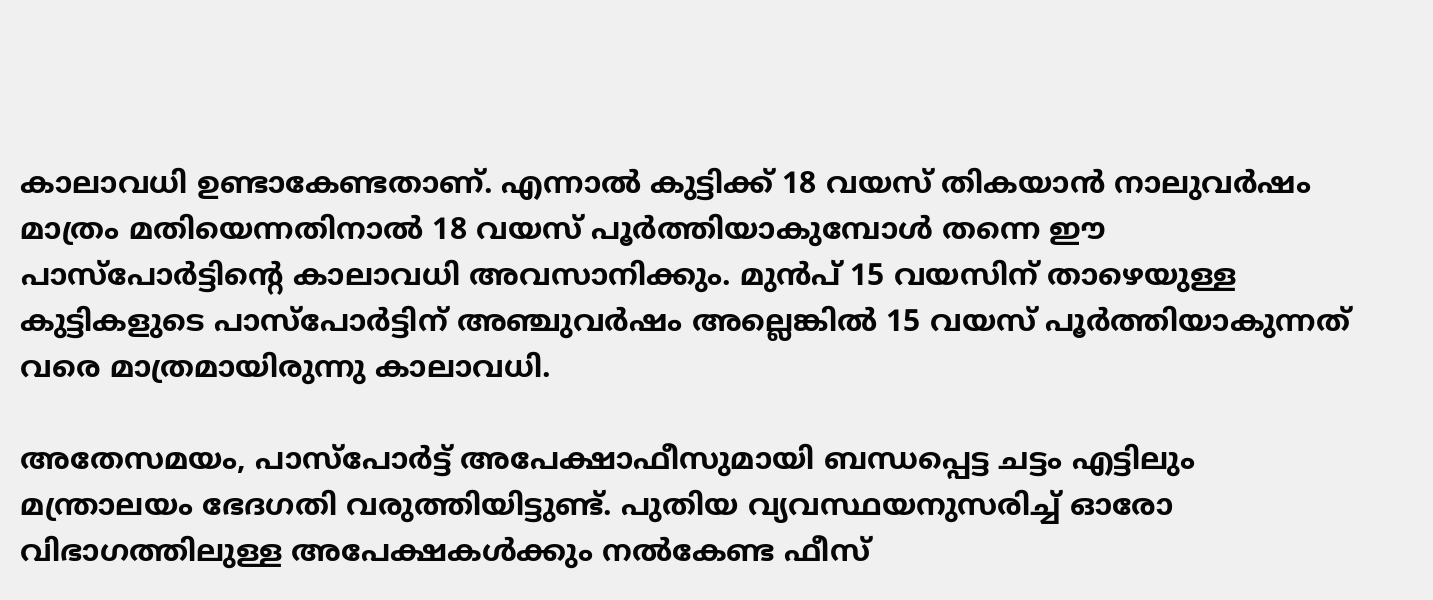കാലാവധി ഉണ്ടാകേണ്ടതാണ്. എന്നാൽ കുട്ടിക്ക് 18 വയസ് തികയാൻ നാലുവർഷം മാത്രം മതിയെന്നതിനാൽ 18 വയസ് പൂർത്തിയാകുമ്പോൾ തന്നെ ഈ പാസ്‌പോർട്ടിന്റെ കാലാവധി അവസാനിക്കും. മുൻപ് 15 വയസിന് താഴെയുള്ള കുട്ടികളുടെ പാസ്‌പോർട്ടിന് അഞ്ചുവർഷം അല്ലെങ്കിൽ 15 വയസ് പൂർത്തിയാകുന്നത് വരെ മാത്രമായിരുന്നു കാലാവധി.

അതേസമയം, പാസ്‌പോർട്ട് അപേക്ഷാഫീസുമായി ബന്ധപ്പെട്ട ചട്ടം എട്ടിലും മന്ത്രാലയം ഭേദഗതി വരുത്തിയിട്ടുണ്ട്. പുതിയ വ്യവസ്ഥയനുസരിച്ച് ഓരോ വിഭാഗത്തിലുള്ള അപേക്ഷകൾക്കും നൽകേണ്ട ഫീസ്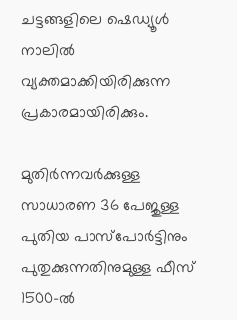ചട്ടങ്ങളിലെ ഷെഡ്യൂൾ നാലിൽ വ്യക്തമാക്കിയിരിക്കുന്ന പ്രകാരമായിരിക്കും.

മുതിർന്നവർക്കുള്ള സാധാരണ 36 പേജുള്ള പുതിയ പാസ്‌പോർട്ടിനും പുതുക്കുന്നതിനുമുള്ള ഫീസ് 1500-ൽ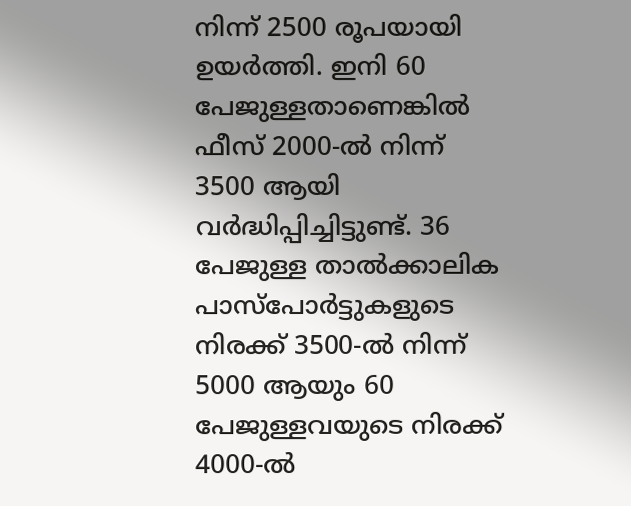നിന്ന് 2500 രൂപയായി ഉയർത്തി. ഇനി 60 പേജുള്ളതാണെങ്കിൽ ഫീസ് 2000-ൽ നിന്ന് 3500 ആയി വർദ്ധിപ്പിച്ചിട്ടുണ്ട്. 36 പേജുള്ള താൽക്കാലിക പാസ്‌പോർട്ടുകളുടെ നിരക്ക് 3500-ൽ നിന്ന് 5000 ആയും 60 പേജുള്ളവയുടെ നിരക്ക് 4000-ൽ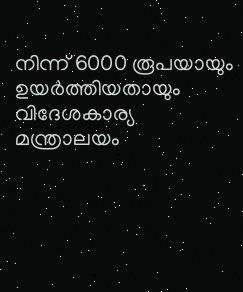നിന്ന് 6000 രൂപയായും ഉയർത്തിയതായും വിദേശകാര്യ മന്ത്രാലയം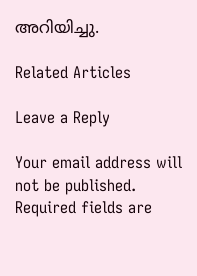അറിയിച്ചു.

Related Articles

Leave a Reply

Your email address will not be published. Required fields are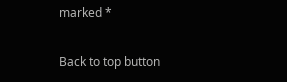marked *

Back to top button